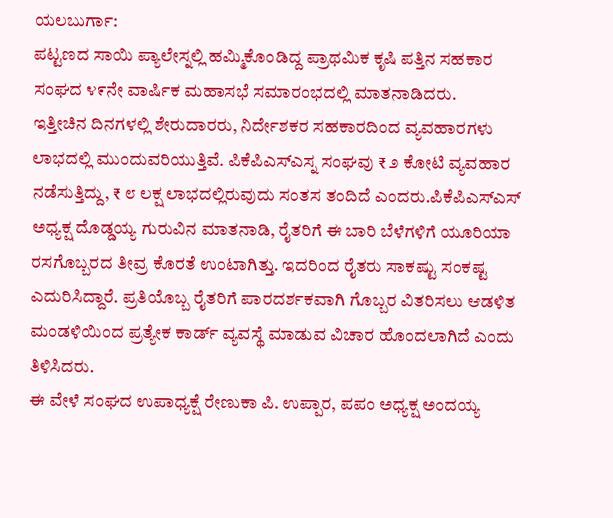ಯಲಬುರ್ಗಾ:
ಪಟ್ಟಣದ ಸಾಯಿ ಪ್ಯಾಲೇಸ್ನಲ್ಲಿ ಹಮ್ಮಿಕೊಂಡಿದ್ದ ಪ್ರಾಥಮಿಕ ಕೃಷಿ ಪತ್ತಿನ ಸಹಕಾರ ಸಂಘದ ೪೯ನೇ ವಾರ್ಷಿಕ ಮಹಾಸಭೆ ಸಮಾರಂಭದಲ್ಲಿ ಮಾತನಾಡಿದರು.
ಇತ್ತೀಚಿನ ದಿನಗಳಲ್ಲಿ ಶೇರುದಾರರು, ನಿರ್ದೇಶಕರ ಸಹಕಾರದಿಂದ ವ್ಯವಹಾರಗಳು ಲಾಭದಲ್ಲಿ ಮುಂದುವರಿಯುತ್ತಿವೆ. ಪಿಕೆಪಿಎಸ್ಎಸ್ನ ಸಂಘವು ₹ ೨ ಕೋಟಿ ವ್ಯವಹಾರ ನಡೆಸುತ್ತಿದ್ದು, ₹ ೮ ಲಕ್ಷ ಲಾಭದಲ್ಲಿರುವುದು ಸಂತಸ ತಂದಿದೆ ಎಂದರು.ಪಿಕೆಪಿಎಸ್ಎಸ್ ಅಧ್ಯಕ್ಷ ದೊಡ್ಡಯ್ಯ ಗುರುವಿನ ಮಾತನಾಡಿ, ರೈತರಿಗೆ ಈ ಬಾರಿ ಬೆಳೆಗಳಿಗೆ ಯೂರಿಯಾ ರಸಗೊಬ್ಬರದ ತೀವ್ರ ಕೊರತೆ ಉಂಟಾಗಿತ್ತು. ಇದರಿಂದ ರೈತರು ಸಾಕಷ್ಟು ಸಂಕಷ್ಟ ಎದುರಿಸಿದ್ದಾರೆ. ಪ್ರತಿಯೊಬ್ಬ ರೈತರಿಗೆ ಪಾರದರ್ಶಕವಾಗಿ ಗೊಬ್ಬರ ವಿತರಿಸಲು ಆಡಳಿತ ಮಂಡಳಿಯಿಂದ ಪ್ರತ್ಯೇಕ ಕಾರ್ಡ್ ವ್ಯವಸ್ಥೆ ಮಾಡುವ ವಿಚಾರ ಹೊಂದಲಾಗಿದೆ ಎಂದು ತಿಳಿಸಿದರು.
ಈ ವೇಳೆ ಸಂಘದ ಉಪಾಧ್ಯಕ್ಷೆ ರೇಣುಕಾ ಪಿ. ಉಪ್ಪಾರ, ಪಪಂ ಅಧ್ಯಕ್ಷ ಅಂದಯ್ಯ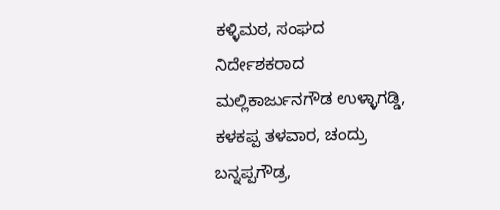ಕಳ್ಳಿಮಠ, ಸಂಘದ ನಿರ್ದೇಶಕರಾದ ಮಲ್ಲಿಕಾರ್ಜುನಗೌಡ ಉಳ್ಳಾಗಡ್ಡಿ, ಕಳಕಪ್ಪ ತಳವಾರ, ಚಂದ್ರು ಬನ್ನಪ್ಪಗೌಡ್ರ,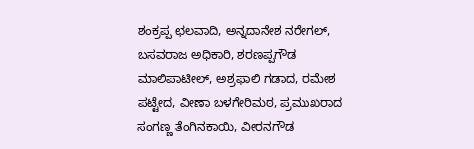ಶಂಕ್ರಪ್ಪ ಛಲವಾದಿ, ಅನ್ನದಾನೇಶ ನರೇಗಲ್, ಬಸವರಾಜ ಅಧಿಕಾರಿ, ಶರಣಪ್ಪಗೌಡ ಮಾಲಿಪಾಟೀಲ್, ಅಶ್ರಫಾಲಿ ಗಡಾದ, ರಮೇಶ ಪಟ್ಟೇದ, ವೀಣಾ ಬಳಗೇರಿಮಠ, ಪ್ರಮುಖರಾದ ಸಂಗಣ್ಣ ತೆಂಗಿನಕಾಯಿ, ವೀರನಗೌಡ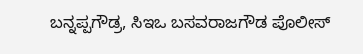ಬನ್ನಪ್ಪಗೌಡ್ರ, ಸಿಇಒ ಬಸವರಾಜಗೌಡ ಪೊಲೀಸ್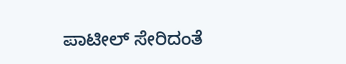ಪಾಟೀಲ್ ಸೇರಿದಂತೆ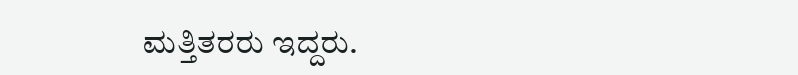ಮತ್ತಿತರರು ಇದ್ದರು.